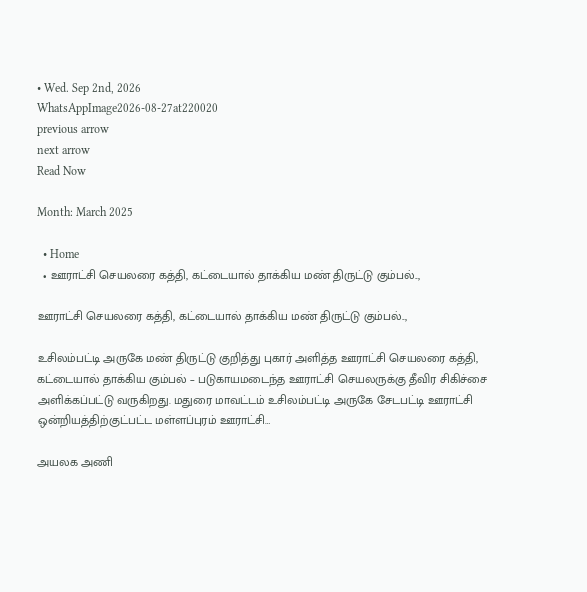• Wed. Sep 2nd, 2026
WhatsAppImage2026-08-27at220020
previous arrow
next arrow
Read Now

Month: March 2025

  • Home
  • ஊராட்சி செயலரை கத்தி, கட்டையால் தாக்கிய மண் திருட்டு கும்பல்..,

ஊராட்சி செயலரை கத்தி, கட்டையால் தாக்கிய மண் திருட்டு கும்பல்..,

உசிலம்பட்டி அருகே மண் திருட்டு குறித்து புகார் அளித்த ஊராட்சி செயலரை கத்தி, கட்டையால் தாக்கிய கும்பல் – படுகாயமடைந்த ஊராட்சி செயலருக்கு தீவிர சிகிச்சை அளிக்கப்பட்டு வருகிறது. மதுரை மாவட்டம் உசிலம்பட்டி அருகே சேடபட்டி ஊராட்சி ஒன்றியத்திற்குட்பட்ட மள்ளப்புரம் ஊராட்சி…

அயலக அணி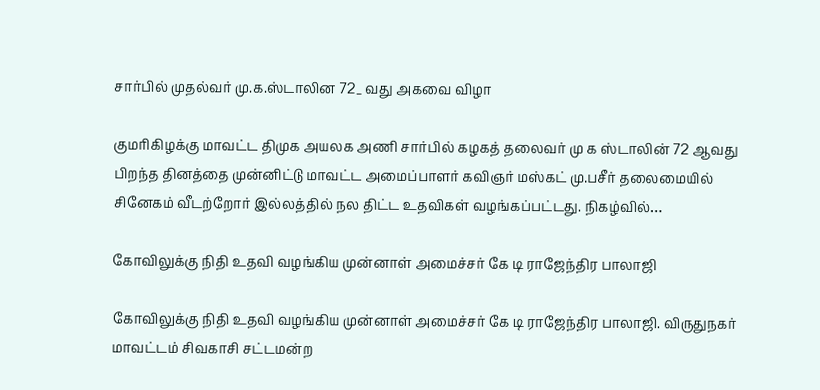சார்பில் முதல்வர் மு.க.ஸ்டாலின 72_ வது அகவை விழா

குமரிகிழக்கு மாவட்ட திமுக அயலக அணி சார்பில் கழகத் தலைவர் மு க ஸ்டாலின் 72 ஆவது பிறந்த தினத்தை முன்னிட்டு மாவட்ட அமைப்பாளர் கவிஞர் மஸ்கட் மு.பசீர் தலைமையில் சினேகம் வீடற்றோர் இல்லத்தில் நல திட்ட உதவிகள் வழங்கப்பட்டது. நிகழ்வில்…

கோவிலுக்கு நிதி உதவி வழங்கிய முன்னாள் அமைச்சர் கே டி ராஜேந்திர பாலாஜி

கோவிலுக்கு நிதி உதவி வழங்கிய முன்னாள் அமைச்சர் கே டி ராஜேந்திர பாலாஜி. விருதுநகர் மாவட்டம் சிவகாசி சட்டமன்ற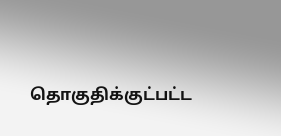தொகுதிக்குட்பட்ட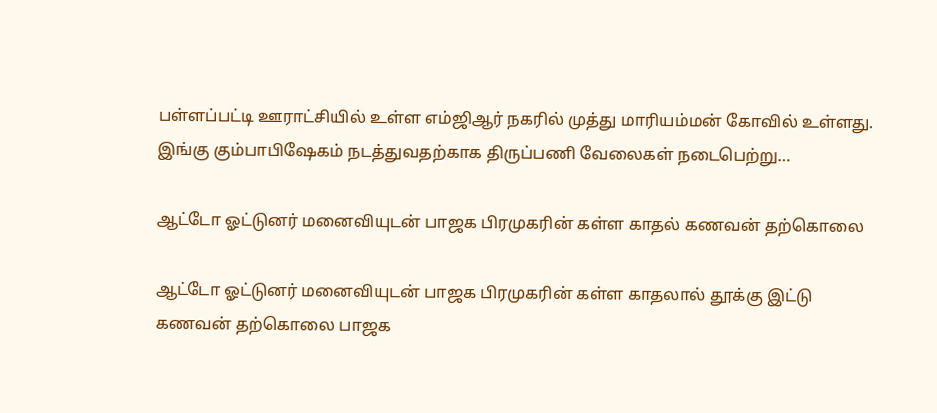பள்ளப்பட்டி ஊராட்சியில் உள்ள எம்ஜிஆர் நகரில் முத்து மாரியம்மன் கோவில் உள்ளது. இங்கு கும்பாபிஷேகம் நடத்துவதற்காக திருப்பணி வேலைகள் நடைபெற்று…

ஆட்டோ ஓட்டுனர் மனைவியுடன் பாஜக பிரமுகரின் கள்ள காதல் கணவன் தற்கொலை

ஆட்டோ ஓட்டுனர் மனைவியுடன் பாஜக பிரமுகரின் கள்ள காதலால் தூக்கு இட்டு கணவன் தற்கொலை பாஜக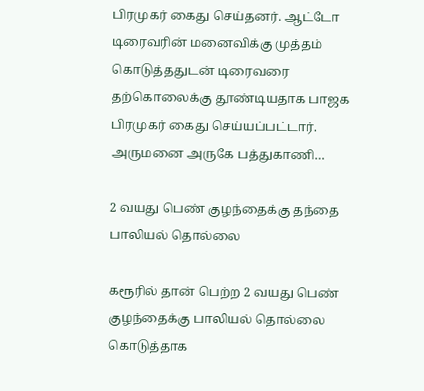பிரமுகர் கைது செய்தனர். ஆட்டோ டிரைவரின் மனைவிக்கு முத்தம் கொடுத்ததுடன் டிரைவரை தற்கொலைக்கு தூண்டியதாக பாஜக பிரமுகர் கைது செய்யப்பட்டார். அருமனை அருகே பத்துகாணி…

2 வயது பெண் குழந்தைக்கு தந்தை பாலியல் தொல்லை

கரூரில் தான் பெற்ற 2 வயது பெண் குழந்தைக்கு பாலியல் தொல்லை கொடுத்தாக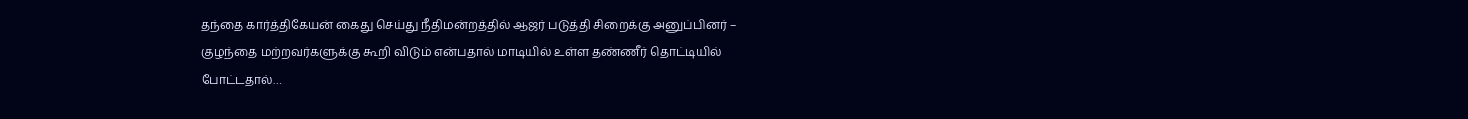தந்தை கார்த்திகேயன் கைது செய்து நீதிமன்றத்தில் ஆஜர் படுத்தி சிறைக்கு அனுப்பினர் – குழந்தை மற்றவர்களுக்கு கூறி விடும் என்பதால் மாடியில் உள்ள தண்ணீர் தொட்டியில் போட்டதால்…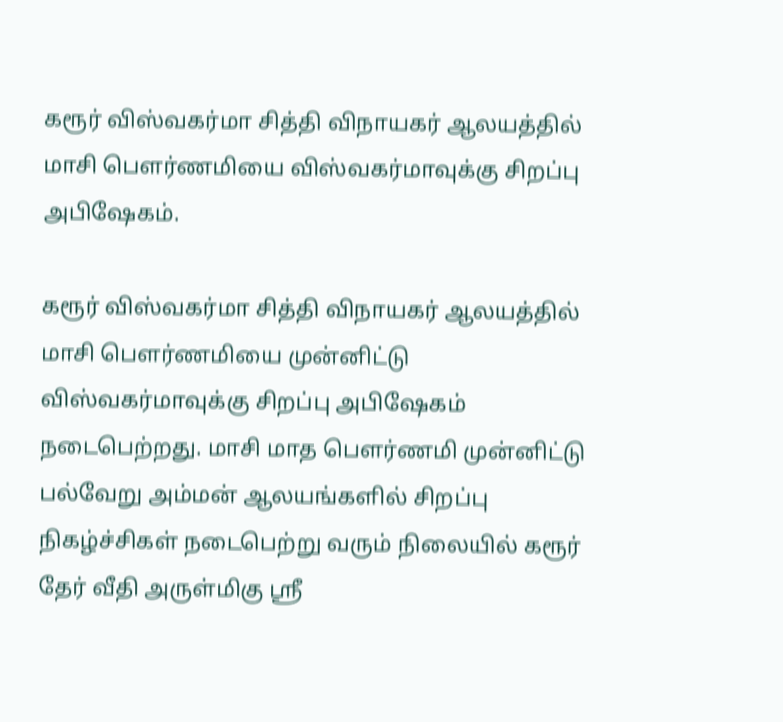கரூர் விஸ்வகர்மா சித்தி விநாயகர் ஆலயத்தில் மாசி பௌர்ணமியை விஸ்வகர்மாவுக்கு சிறப்பு அபிஷேகம்.

கரூர் விஸ்வகர்மா சித்தி விநாயகர் ஆலயத்தில் மாசி பௌர்ணமியை முன்னிட்டு விஸ்வகர்மாவுக்கு சிறப்பு அபிஷேகம் நடைபெற்றது. மாசி மாத பௌர்ணமி முன்னிட்டு பல்வேறு அம்மன் ஆலயங்களில் சிறப்பு நிகழ்ச்சிகள் நடைபெற்று வரும் நிலையில் கரூர் தேர் வீதி அருள்மிகு ஸ்ரீ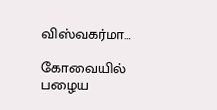விஸ்வகர்மா…

கோவையில் பழைய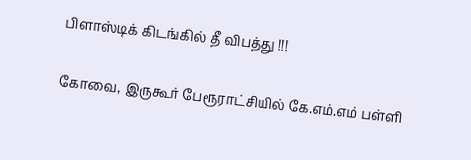பிளாஸ்டிக் கிடங்கில் தீ விபத்து !!!

கோவை, இருகூர் பேரூராட்சியில் கே.எம்.எம் பள்ளி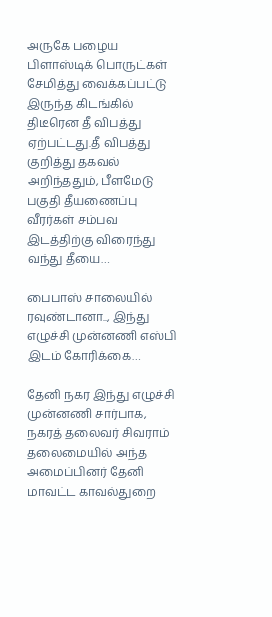அருகே பழைய பிளாஸ்டிக் பொருட்கள் சேமித்து வைக்கப்பட்டு இருந்த கிடங்கில் திடீரென தீ விபத்து ஏற்பட்டது.தீ விபத்து குறித்து தகவல் அறிந்ததும், பீளமேடு பகுதி தீயணைப்பு வீரர்கள் சம்பவ இடத்திற்கு விரைந்து வந்து தீயை…

பைபாஸ் சாலையில் ரவுண்டானா.., இந்து எழுச்சி முன்னணி எஸ்பி இடம் கோரிக்கை…

தேனி நகர இந்து எழுச்சி முன்னணி சார்பாக, நகரத் தலைவர் சிவராம் தலைமையில் அந்த அமைப்பினர் தேனி மாவட்ட காவல்துறை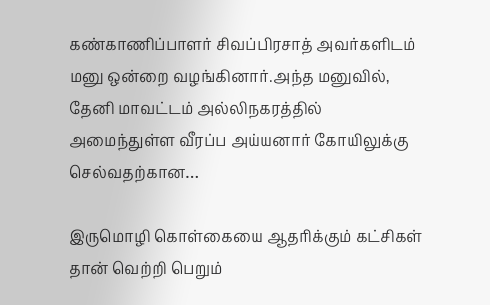கண்காணிப்பாளர் சிவப்பிரசாத் அவர்களிடம் மனு ஒன்றை வழங்கினார்.அந்த மனுவில், தேனி மாவட்டம் அல்லிநகரத்தில் அமைந்துள்ள வீரப்ப அய்யனார் கோயிலுக்கு செல்வதற்கான…

இருமொழி கொள்கையை ஆதரிக்கும் கட்சிகள் தான் வெற்றி பெறும்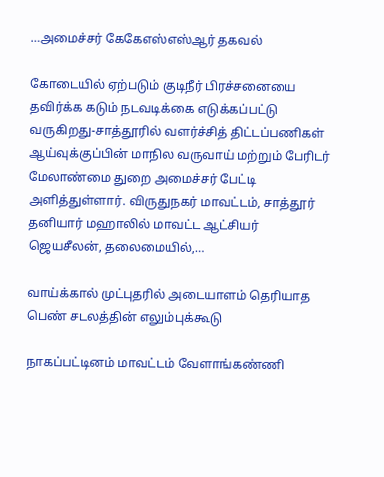…அமைச்சர் கேகேஎஸ்எஸ்ஆர் தகவல்

கோடையில் ஏற்படும் குடிநீர் பிரச்சனையை தவிர்க்க கடும் நடவடிக்கை எடுக்கப்பட்டு வருகிறது-சாத்தூரில் வளர்ச்சித் திட்டப்பணிகள் ஆய்வுக்குப்பின் மாநில வருவாய் மற்றும் பேரிடர் மேலாண்மை துறை அமைச்சர் பேட்டி அளித்துள்ளார். விருதுநகர் மாவட்டம், சாத்தூர் தனியார் மஹாலில் மாவட்ட ஆட்சியர் ஜெயசீலன், தலைமையில்,…

வாய்க்கால் முட்புதரில் அடையாளம் தெரியாத பெண் சடலத்தின் எலும்புக்கூடு

நாகப்பட்டினம் மாவட்டம் வேளாங்கண்ணி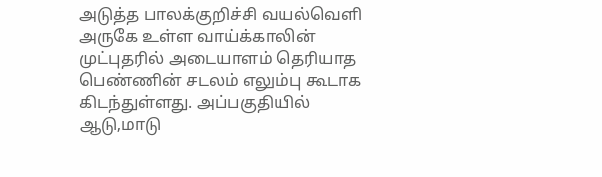அடுத்த பாலக்குறிச்சி வயல்வெளி அருகே உள்ள வாய்க்காலின் முட்புதரில் அடையாளம் தெரியாத பெண்ணின் சடலம் எலும்பு கூடாக கிடந்துள்ளது. அப்பகுதியில் ஆடு,மாடு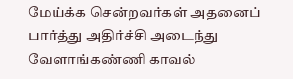மேய்க்க சென்றவர்கள் அதனைப் பார்த்து அதிர்ச்சி அடைந்து வேளாங்கண்ணி காவல்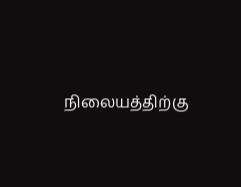நிலையத்திற்கு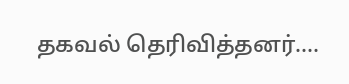தகவல் தெரிவித்தனர்.…